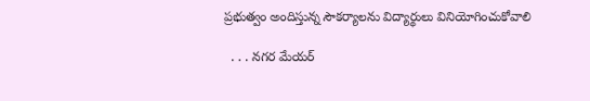ప్రభుత్వం అందిస్తున్న సౌకర్యాలను విద్యార్థులు వినియోగించుకోవాలి

  . . . నగర మేయర్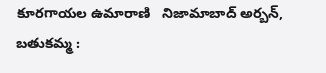కూరగాయల ఉమారాణి   నిజామాబాద్ అర్బన్, బతుకమ్మ :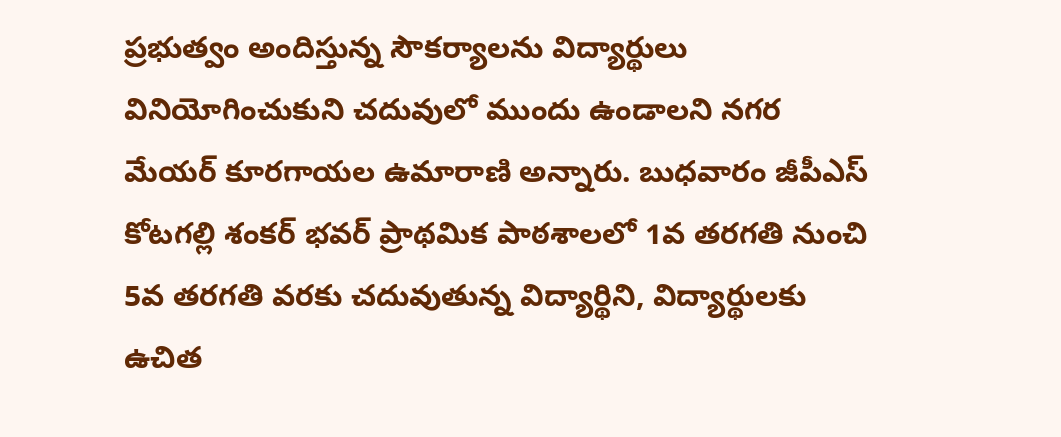ప్రభుత్వం అందిస్తున్న సౌకర్యాలను విద్యార్థులు వినియోగించుకుని చదువులో ముందు ఉండాలని నగర మేయర్ కూరగాయల ఉమారాణి అన్నారు. బుధవారం జీపీఎస్ కోటగల్లి శంకర్ భవర్ ప్రాథమిక పాఠశాలలో 1వ తరగతి నుంచి 5వ తరగతి వరకు చదువుతున్న విద్యార్థిని, విద్యార్థులకు ఉచిత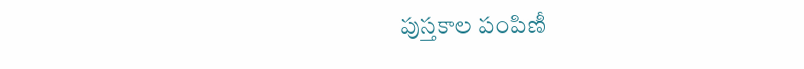పుస్తకాల పంపిణీ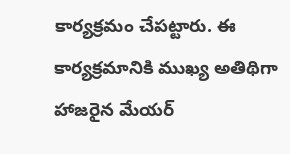కార్యక్రమం చేపట్టారు. ఈ కార్యక్రమానికి ముఖ్య అతిథిగా హాజరైన మేయర్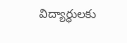విద్యార్థులకు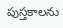పుస్తకాలను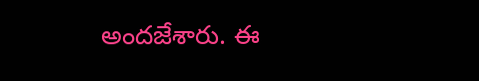అందజేశారు. ఈ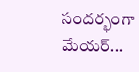సందర్భంగా మేయర్...